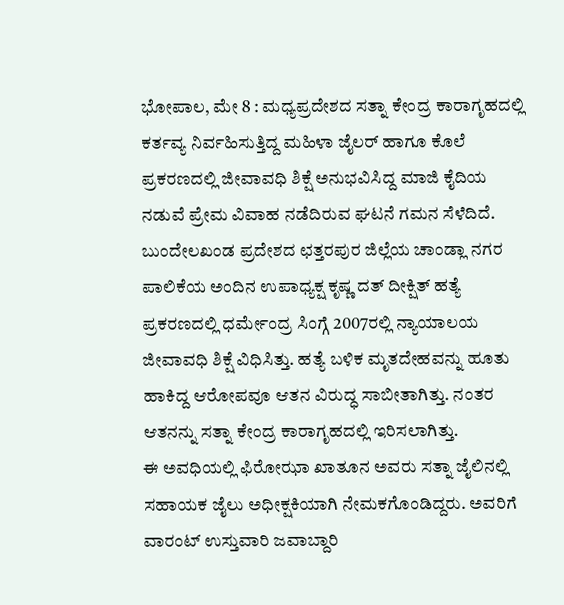ಭೋಪಾಲ, ಮೇ 8 : ಮಧ್ಯಪ್ರದೇಶದ ಸತ್ನಾ ಕೇಂದ್ರ ಕಾರಾಗೃಹದಲ್ಲಿ ಕರ್ತವ್ಯ ನಿರ್ವಹಿಸುತ್ತಿದ್ದ ಮಹಿಳಾ ಜೈಲರ್ ಹಾಗೂ ಕೊಲೆ ಪ್ರಕರಣದಲ್ಲಿ ಜೀವಾವಧಿ ಶಿಕ್ಷೆ ಅನುಭವಿಸಿದ್ದ ಮಾಜಿ ಕೈದಿಯ ನಡುವೆ ಪ್ರೇಮ ವಿವಾಹ ನಡೆದಿರುವ ಘಟನೆ ಗಮನ ಸೆಳೆದಿದೆ.
ಬುಂದೇಲಖಂಡ ಪ್ರದೇಶದ ಛತ್ತರಪುರ ಜಿಲ್ಲೆಯ ಚಾಂಡ್ಲಾ ನಗರ ಪಾಲಿಕೆಯ ಅಂದಿನ ಉಪಾಧ್ಯಕ್ಷ ಕೃಷ್ಣ ದತ್ ದೀಕ್ಷಿತ್ ಹತ್ಯೆ ಪ್ರಕರಣದಲ್ಲಿ ಧರ್ಮೇಂದ್ರ ಸಿಂಗ್ಗೆ 2007ರಲ್ಲಿ ನ್ಯಾಯಾಲಯ ಜೀವಾವಧಿ ಶಿಕ್ಷೆ ವಿಧಿಸಿತ್ತು. ಹತ್ಯೆ ಬಳಿಕ ಮೃತದೇಹವನ್ನು ಹೂತು ಹಾಕಿದ್ದ ಆರೋಪವೂ ಆತನ ವಿರುದ್ಧ ಸಾಬೀತಾಗಿತ್ತು. ನಂತರ ಆತನನ್ನು ಸತ್ನಾ ಕೇಂದ್ರ ಕಾರಾಗೃಹದಲ್ಲಿ ಇರಿಸಲಾಗಿತ್ತು.
ಈ ಅವಧಿಯಲ್ಲಿ ಫಿರೋಝಾ ಖಾತೂನ ಅವರು ಸತ್ನಾ ಜೈಲಿನಲ್ಲಿ ಸಹಾಯಕ ಜೈಲು ಅಧೀಕ್ಷಕಿಯಾಗಿ ನೇಮಕಗೊಂಡಿದ್ದರು. ಅವರಿಗೆ ವಾರಂಟ್ ಉಸ್ತುವಾರಿ ಜವಾಬ್ದಾರಿ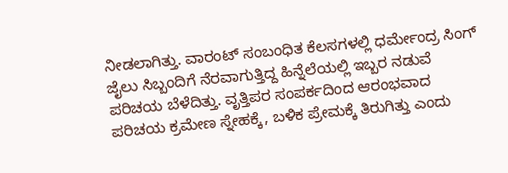ನೀಡಲಾಗಿತ್ತು. ವಾರಂಟ್ ಸಂಬಂಧಿತ ಕೆಲಸಗಳಲ್ಲಿ ಧರ್ಮೇಂದ್ರ ಸಿಂಗ್ ಜೈಲು ಸಿಬ್ಬಂದಿಗೆ ನೆರವಾಗುತ್ತಿದ್ದ ಹಿನ್ನೆಲೆಯಲ್ಲಿ ಇಬ್ಬರ ನಡುವೆ ಪರಿಚಯ ಬೆಳೆದಿತ್ತು. ವೃತ್ತಿಪರ ಸಂಪರ್ಕದಿಂದ ಆರಂಭವಾದ ಪರಿಚಯ ಕ್ರಮೇಣ ಸ್ನೇಹಕ್ಕೆ, ಬಳಿಕ ಪ್ರೇಮಕ್ಕೆ ತಿರುಗಿತ್ತು ಎಂದು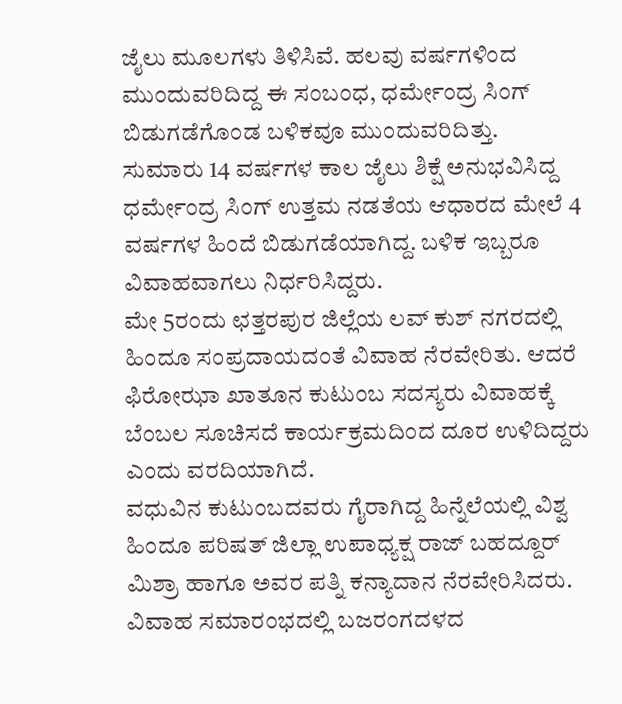ಜೈಲು ಮೂಲಗಳು ತಿಳಿಸಿವೆ. ಹಲವು ವರ್ಷಗಳಿಂದ ಮುಂದುವರಿದಿದ್ದ ಈ ಸಂಬಂಧ, ಧರ್ಮೇಂದ್ರ ಸಿಂಗ್ ಬಿಡುಗಡೆಗೊಂಡ ಬಳಿಕವೂ ಮುಂದುವರಿದಿತ್ತು.
ಸುಮಾರು 14 ವರ್ಷಗಳ ಕಾಲ ಜೈಲು ಶಿಕ್ಷೆ ಅನುಭವಿಸಿದ್ದ ಧರ್ಮೇಂದ್ರ ಸಿಂಗ್ ಉತ್ತಮ ನಡತೆಯ ಆಧಾರದ ಮೇಲೆ 4 ವರ್ಷಗಳ ಹಿಂದೆ ಬಿಡುಗಡೆಯಾಗಿದ್ದ. ಬಳಿಕ ಇಬ್ಬರೂ ವಿವಾಹವಾಗಲು ನಿರ್ಧರಿಸಿದ್ದರು.
ಮೇ 5ರಂದು ಛತ್ತರಪುರ ಜಿಲ್ಲೆಯ ಲವ್ ಕುಶ್ ನಗರದಲ್ಲಿ ಹಿಂದೂ ಸಂಪ್ರದಾಯದಂತೆ ವಿವಾಹ ನೆರವೇರಿತು. ಆದರೆ ಫಿರೋಝಾ ಖಾತೂನ ಕುಟುಂಬ ಸದಸ್ಯರು ವಿವಾಹಕ್ಕೆ ಬೆಂಬಲ ಸೂಚಿಸದೆ ಕಾರ್ಯಕ್ರಮದಿಂದ ದೂರ ಉಳಿದಿದ್ದರು ಎಂದು ವರದಿಯಾಗಿದೆ.
ವಧುವಿನ ಕುಟುಂಬದವರು ಗೈರಾಗಿದ್ದ ಹಿನ್ನೆಲೆಯಲ್ಲಿ ವಿಶ್ವ ಹಿಂದೂ ಪರಿಷತ್ ಜಿಲ್ಲಾ ಉಪಾಧ್ಯಕ್ಷ ರಾಜ್ ಬಹದ್ದೂರ್ ಮಿಶ್ರಾ ಹಾಗೂ ಅವರ ಪತ್ನಿ ಕನ್ಯಾದಾನ ನೆರವೇರಿಸಿದರು. ವಿವಾಹ ಸಮಾರಂಭದಲ್ಲಿ ಬಜರಂಗದಳದ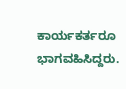ಕಾರ್ಯಕರ್ತರೂ ಭಾಗವಹಿಸಿದ್ದರು.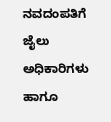ನವದಂಪತಿಗೆ ಜೈಲು ಅಧಿಕಾರಿಗಳು ಹಾಗೂ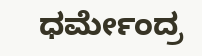ಧರ್ಮೇಂದ್ರ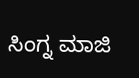ಸಿಂಗ್ನ ಮಾಜಿ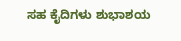ಸಹ ಕೈದಿಗಳು ಶುಭಾಶಯ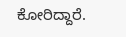ಕೋರಿದ್ದಾರೆ.